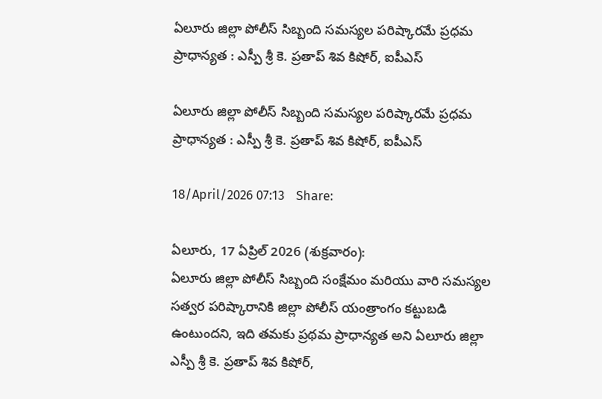ఏలూరు జిల్లా పోలీస్ సిబ్బంది సమస్యల పరిష్కారమే ప్రధమ ప్రాధాన్యత : ఎస్పీ శ్రీ కె. ప్రతాప్ శివ కిషోర్, ఐపీఎస్

ఏలూరు జిల్లా పోలీస్ సిబ్బంది సమస్యల పరిష్కారమే ప్రధమ ప్రాధాన్యత : ఎస్పీ శ్రీ కె. ప్రతాప్ శివ కిషోర్, ఐపీఎస్

18/April/2026 07:13    Share:

ఏలూరు, 17 ఏప్రిల్ 2026 (శుక్రవారం):
ఏలూరు జిల్లా పోలీస్ సిబ్బంది సంక్షేమం మరియు వారి సమస్యల సత్వర పరిష్కారానికి జిల్లా పోలీస్ యంత్రాంగం కట్టుబడి ఉంటుందని, ఇది తమకు ప్రథమ ప్రాధాన్యత అని ఏలూరు జిల్లా ఎస్పీ శ్రీ కె. ప్రతాప్ శివ కిషోర్,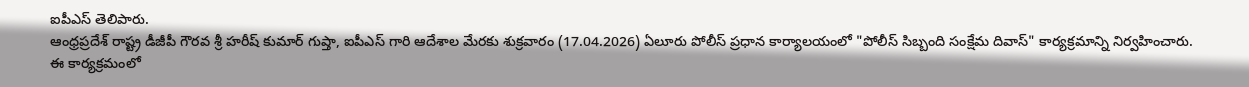ఐపీఎస్ తెలిపారు.
ఆంధ్రప్రదేశ్ రాష్ట్ర డీజీపీ గౌరవ శ్రీ హరీష్ కుమార్ గుప్తా, ఐపీఎస్ గారి ఆదేశాల మేరకు శుక్రవారం (17.04.2026) ఏలూరు పోలీస్ ప్రధాన కార్యాలయంలో "పోలీస్ సిబ్బంది సంక్షేమ దివాస్" కార్యక్రమాన్ని నిర్వహించారు. ఈ కార్యక్రమంలో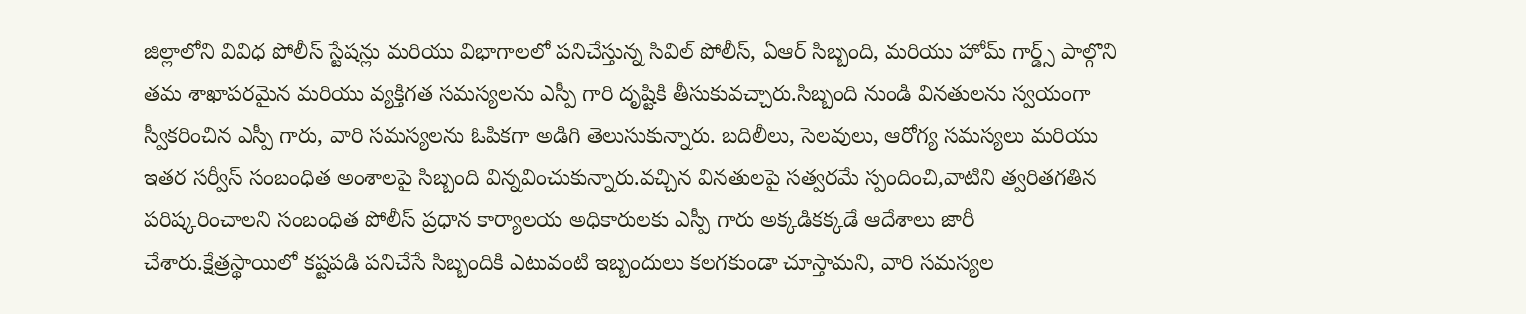జిల్లాలోని వివిధ పోలీస్ స్టేషన్లు మరియు విభాగాలలో పనిచేస్తున్న సివిల్ పోలీస్, ఏఆర్ సిబ్బంది, మరియు హోమ్ గార్డ్స్ పాల్గొని తమ శాఖాపరమైన మరియు వ్యక్తిగత సమస్యలను ఎస్పీ గారి దృష్టికి తీసుకువచ్చారు.సిబ్బంది నుండి వినతులను స్వయంగా స్వీకరించిన ఎస్పీ గారు, వారి సమస్యలను ఓపికగా అడిగి తెలుసుకున్నారు. బదిలీలు, సెలవులు, ఆరోగ్య సమస్యలు మరియు ఇతర సర్వీస్ సంబంధిత అంశాలపై సిబ్బంది విన్నవించుకున్నారు.వచ్చిన వినతులపై సత్వరమే స్పందించి,వాటిని త్వరితగతిన పరిష్కరించాలని సంబంధిత పోలీస్ ప్రధాన కార్యాలయ అధికారులకు ఎస్పీ గారు అక్కడికక్కడే ఆదేశాలు జారీ చేశారు.క్షేత్రస్థాయిలో కష్టపడి పనిచేసే సిబ్బందికి ఎటువంటి ఇబ్బందులు కలగకుండా చూస్తామని, వారి సమస్యల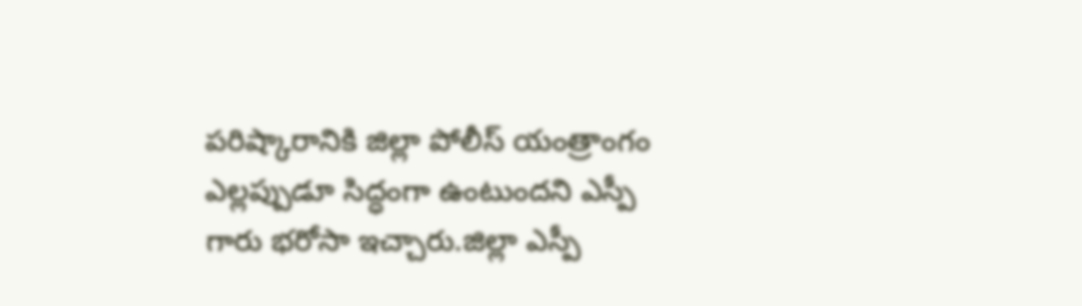పరిష్కారానికి జిల్లా పోలీస్ యంత్రాంగం ఎల్లప్పుడూ సిద్ధంగా ఉంటుందని ఎస్పీ గారు భరోసా ఇచ్చారు.జిల్లా ఎస్పీ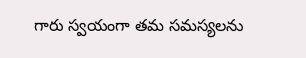గారు స్వయంగా తమ సమస్యలను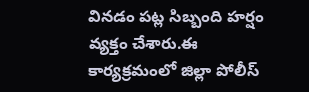వినడం పట్ల సిబ్బంది హర్షం వ్యక్తం చేశారు.ఈ కార్యక్రమంలో జిల్లా పోలీస్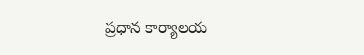ప్రధాన కార్యాలయ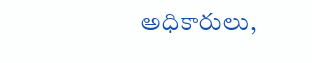అధికారులు,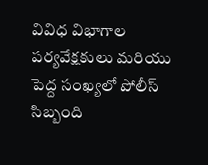వివిధ విభాగాల పర్యవేక్షకులు మరియు పెద్ద సంఖ్యలో పోలీస్ సిబ్బంది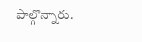పాల్గొన్నారు.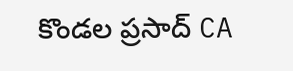కొండల ప్రసాద్ CA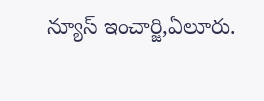న్యూస్ ఇంచార్జి,ఏలూరు.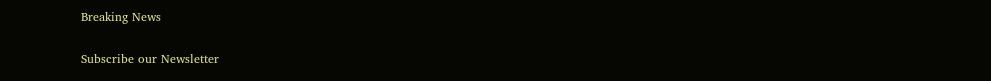Breaking News

Subscribe our Newsletter